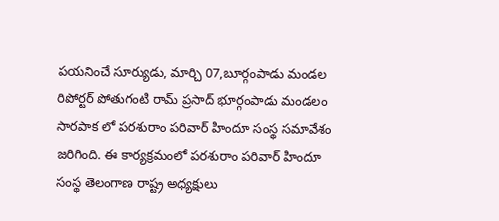పయనించే సూర్యుడు, మార్చి 07,బూర్గంపాడు మండల రిపోర్టర్ పోతుగంటి రామ్ ప్రసాద్ భూర్గంపాడు మండలం సారపాక లో పరశురాం పరివార్ హిందూ సంస్థ సమావేశం జరిగింది. ఈ కార్యక్రమంలో పరశురాం పరివార్ హిందూ సంస్థ తెలంగాణ రాష్ట్ర అధ్యక్షులు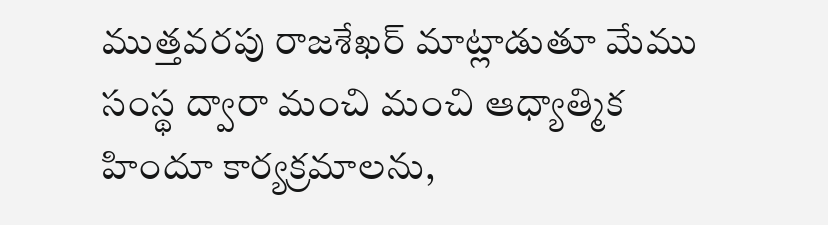ముత్తవరపు రాజశేఖర్ మాట్లాడుతూ మేము సంస్థ ద్వారా మంచి మంచి ఆధ్యాత్మిక హిందూ కార్యక్రమాలను,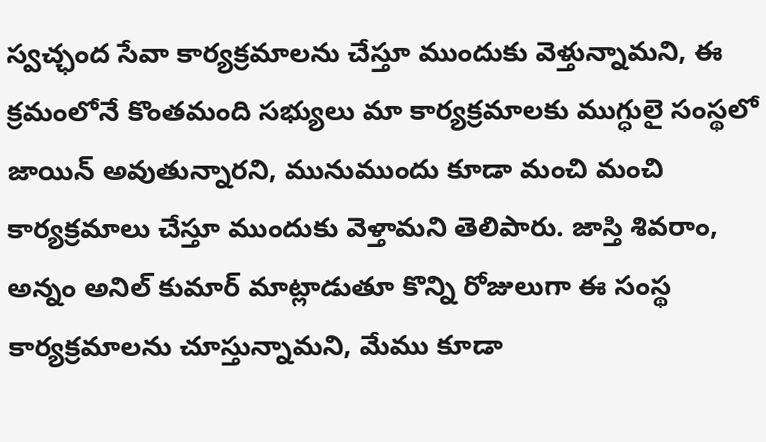స్వచ్ఛంద సేవా కార్యక్రమాలను చేస్తూ ముందుకు వెళ్తున్నామని, ఈ క్రమంలోనే కొంతమంది సభ్యులు మా కార్యక్రమాలకు ముగ్ధులై సంస్థలో జాయిన్ అవుతున్నారని, మునుముందు కూడా మంచి మంచి కార్యక్రమాలు చేస్తూ ముందుకు వెళ్తామని తెలిపారు. జాస్తి శివరాం, అన్నం అనిల్ కుమార్ మాట్లాడుతూ కొన్ని రోజులుగా ఈ సంస్థ కార్యక్రమాలను చూస్తున్నామని, మేము కూడా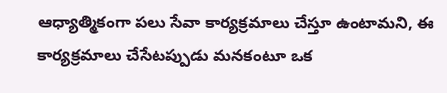ఆధ్యాత్మికంగా పలు సేవా కార్యక్రమాలు చేస్తూ ఉంటామని, ఈ కార్యక్రమాలు చేసేటప్పుడు మనకంటూ ఒక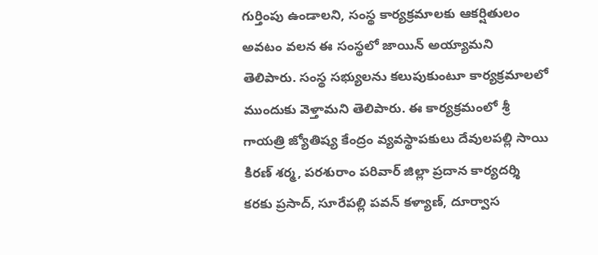గుర్తింపు ఉండాలని, సంస్థ కార్యక్రమాలకు ఆకర్షితులం అవటం వలన ఈ సంస్థలో జాయిన్ అయ్యామని తెలిపారు. సంస్థ సభ్యులను కలుపుకుంటూ కార్యక్రమాలలో ముందుకు వెళ్తామని తెలిపారు. ఈ కార్యక్రమంలో శ్రీ గాయత్రి జ్యోతిష్య కేంద్రం వ్యవస్థాపకులు దేవులపల్లి సాయి కిరణ్ శర్మ, పరశురాం పరివార్ జిల్లా ప్రదాన కార్యదర్శి కరకు ప్రసాద్, సూరేపల్లి పవన్ కళ్యాణ్, దూర్వాస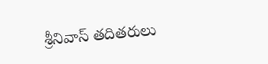శ్రీనివాస్ తదితరులు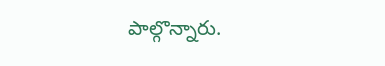పాల్గొన్నారు.